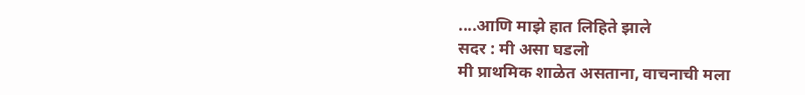....आणि माझे हात लिहिते झाले
सदर : मी असा घडलो
मी प्राथमिक शाळेत असताना, वाचनाची मला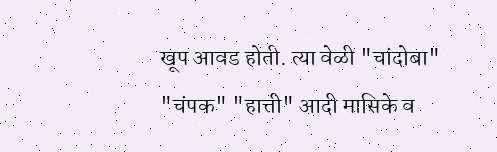खूप आवड होती. त्या वेळी "चांदोबा" "चंपक" "हात्ती" आदी मासिके व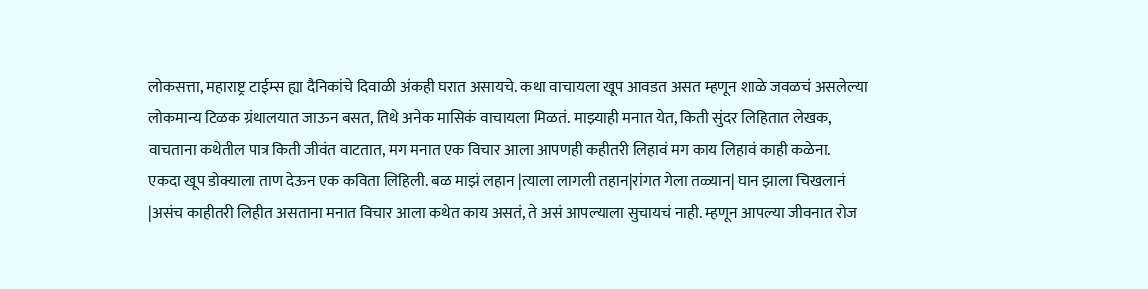लोकसत्ता, महाराष्ट्र टाईम्स ह्या दैनिकांचे दिवाळी अंकही घरात असायचे. कथा वाचायला खूप आवडत असत म्हणून शाळे जवळचं असलेल्या लोकमान्य टिळक ग्रंथालयात जाऊन बसत, तिथे अनेक मासिकं वाचायला मिळतं. माझ्याही मनात येत, किती सुंदर लिहितात लेखक, वाचताना कथेतील पात्र किती जीवंत वाटतात, मग मनात एक विचार आला आपणही कहीतरी लिहावं मग काय लिहावं काही कळेना.
एकदा खूप डोक्याला ताण देऊन एक कविता लिहिली. बळ माझं लहान |त्याला लागली तहान|रांगत गेला तळ्यान| घान झाला चिखलानं |असंच काहीतरी लिहीत असताना मनात विचार आला कथेत काय असतं, ते असं आपल्याला सुचायचं नाही. म्हणून आपल्या जीवनात रोज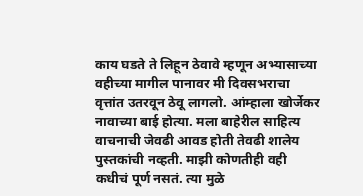काय घडते ते लिहून ठेवावे म्हणून अभ्यासाच्या वहीच्या मागील पानावर मी दिवसभराचा वृत्तांत उतरवून ठेवू लागलो. आंम्हाला खोर्जेकर नावाच्या बाई होत्या. मला बाहेरील साहित्य वाचनाची जेवढी आवड होती तेवढी शालेय पुस्तकांची नव्हती. माझी कोणतीही वही कधीचं पूर्ण नसतं. त्या मुळे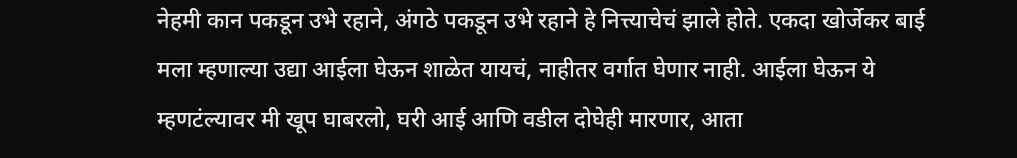नेहमी कान पकडून उभे रहाने, अंगठे पकडून उभे रहाने हे नित्त्याचेचं झाले होते. एकदा खोर्जेकर बाई मला म्हणाल्या उद्या आईला घेऊन शाळेत यायचं, नाहीतर वर्गात घेणार नाही. आईला घेऊन ये म्हणटंल्यावर मी खूप घाबरलो, घरी आई आणि वडील दोघेही मारणार, आता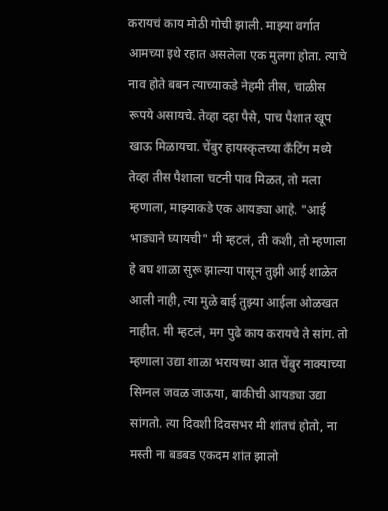करायचं काय मोठी गोची झाली. माझ्या वर्गात आमच्या इथे रहात असलेला एक मुलगा होता. त्याचे नाव होते बबन त्याच्याकडे नेहमी तीस, चाळीस रूपये असायचे. तेव्हा दहा पैसे, पाच पैशात खूप खाऊ मिळायचा. चेंबुर हायस्कृलच्या कँटिंग मध्ये तेव्हा तीस पैशाला चटनी पाव मिळत, तो मला म्हणाला, माझ्याकडे एक आयड्या आहे. "आई भाड्याने घ्यायची" मी म्हटलं, ती कशी, तो म्हणाला हे बघ शाळा सुरू झाल्या पासून तुझी आई शाळेत आली नाही, त्या मुळे बाई तुझ्या आईला ओळखत नाहीत. मी म्हटलं, मग पुढे काय करायचे ते सांग. तो म्हणाला उद्या शाळा भरायच्या आत चेंबुर नाक्याच्या सिग्नल जवळ जाऊया, बाकीची आयड्या उद्या सांगतो. त्या दिवशी दिवसभर मी शांतचं होतो, ना मस्ती ना बडबड एकदम शांत झालो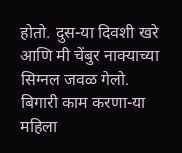होतो. दुस-या दिवशी खरे आणि मी चेंबुर नाक्याच्या सिग्नल जवळ गेलो. बिगारी काम करणा-या महिला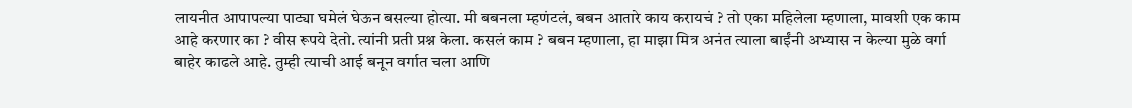लायनीत आपापल्या पाट्या घमेलं घेऊन बसल्या होत्या. मी बबनला म्हणंटलं, बबन आतारे काय करायचं ? तो एका महिलेला म्हणाला, मावशी एक काम आहे करणार का ? वीस रूपये देतो. त्यांनी प्रती प्रश्न केला. कसलं काम ? बबन म्हणाला, हा माझा मित्र अनंत त्याला बाईंनी अभ्यास न केल्या मुळे वर्गा बाहेर काढले आहे. तुम्ही त्याची आई बनून वर्गात चला आणि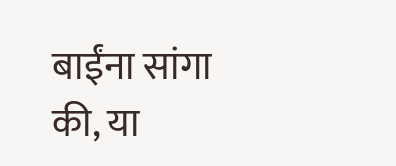बाईंना सांगा की, या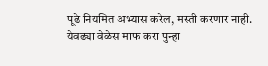पूढे नियमित अभ्यास करेल, मस्ती करणार नाही. येवढ्या वेळेस माफ करा पुन्हा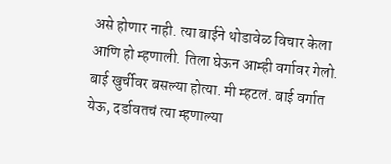असे होणार नाही. त्या बाईने थोडावेळ विचार केला आणि हो म्हणाली. तिला घेऊन आम्ही वर्गावर गेलो. बाई खुर्चीवर बसल्या होत्या. मी म्हटलं. बाई वर्गात येऊ, दर्डावतचं त्या म्हणाल्या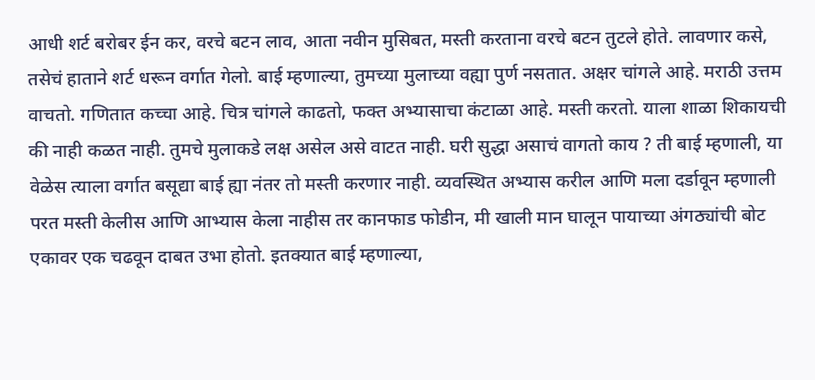आधी शर्ट बरोबर ईन कर, वरचे बटन लाव, आता नवीन मुसिबत, मस्ती करताना वरचे बटन तुटले होते. लावणार कसे, तसेचं हाताने शर्ट धरून वर्गात गेलो. बाई म्हणाल्या, तुमच्या मुलाच्या वह्या पुर्ण नसतात. अक्षर चांगले आहे. मराठी उत्तम वाचतो. गणितात कच्चा आहे. चित्र चांगले काढतो, फक्त अभ्यासाचा कंटाळा आहे. मस्ती करतो. याला शाळा शिकायची की नाही कळत नाही. तुमचे मुलाकडे लक्ष असेल असे वाटत नाही. घरी सुद्धा असाचं वागतो काय ? ती बाई म्हणाली, या वेळेस त्याला वर्गात बसूद्या बाई ह्या नंतर तो मस्ती करणार नाही. व्यवस्थित अभ्यास करील आणि मला दर्डावून म्हणाली परत मस्ती केलीस आणि आभ्यास केला नाहीस तर कानफाड फोडीन, मी खाली मान घालून पायाच्या अंगठ्यांची बोट एकावर एक चढवून दाबत उभा होतो. इतक्यात बाई म्हणाल्या,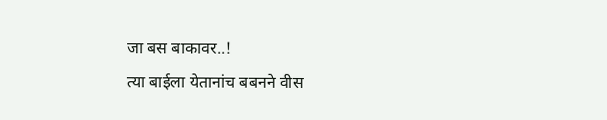जा बस बाकावर..!
त्या बाईला येतानांच बबनने वीस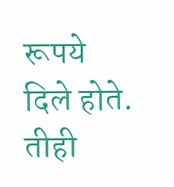रूपये दिले होते. तीही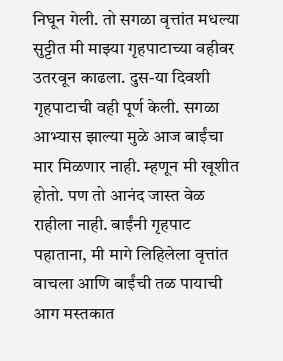निघून गेली. तो सगळा वृत्तांत मधल्या सुट्टीत मी माझ्या गृहपाटाच्या वहीवर उतरवून काढला. दुस-या दिवशी गृहपाटाची वही पूर्ण केली. सगळा आभ्यास झाल्या मुळे आज बाईंचा मार मिळणार नाही. म्हणून मी खूशीत होतो. पण तो आनंद जास्त वेळ राहीला नाही. बाईंनी गृहपाट पहाताना, मी मागे लिहिलेला वृत्तांत वाचला आणि बाईंची तळ पायाची आग मस्तकात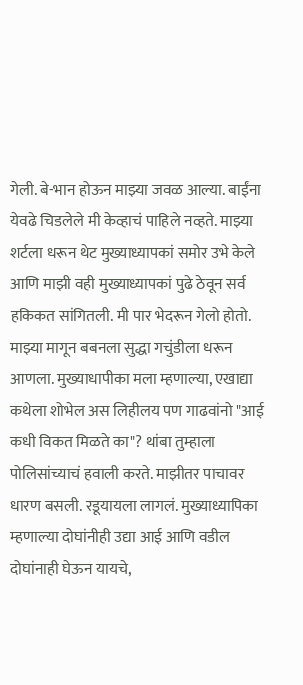गेली. बे-भान होऊन माझ्या जवळ आल्या. बाईंना येवढे चिडलेले मी केव्हाचं पाहिले नव्हते. माझ्या शर्टला धरून थेट मुख्याध्यापकां समोर उभे केले आणि माझी वही मुख्याध्यापकां पुढे ठेवून सर्व हकिकत सांगितली. मी पार भेदरून गेलो होतो. माझ्या मागून बबनला सुद्धा गचुंडीला धरून आणला. मुख्याधापीका मला म्हणाल्या, एखाद्या कथेला शोभेल अस लिहीलय पण गाढवांनो "आई कधी विकत मिळते का"? थांबा तुम्हाला पोलिसांच्याचं हवाली करते. माझीतर पाचावर धारण बसली. रडूयायला लागलं. मुख्याध्यापिका म्हणाल्या दोघांनीही उद्या आई आणि वडील दोघांनाही घेऊन यायचे,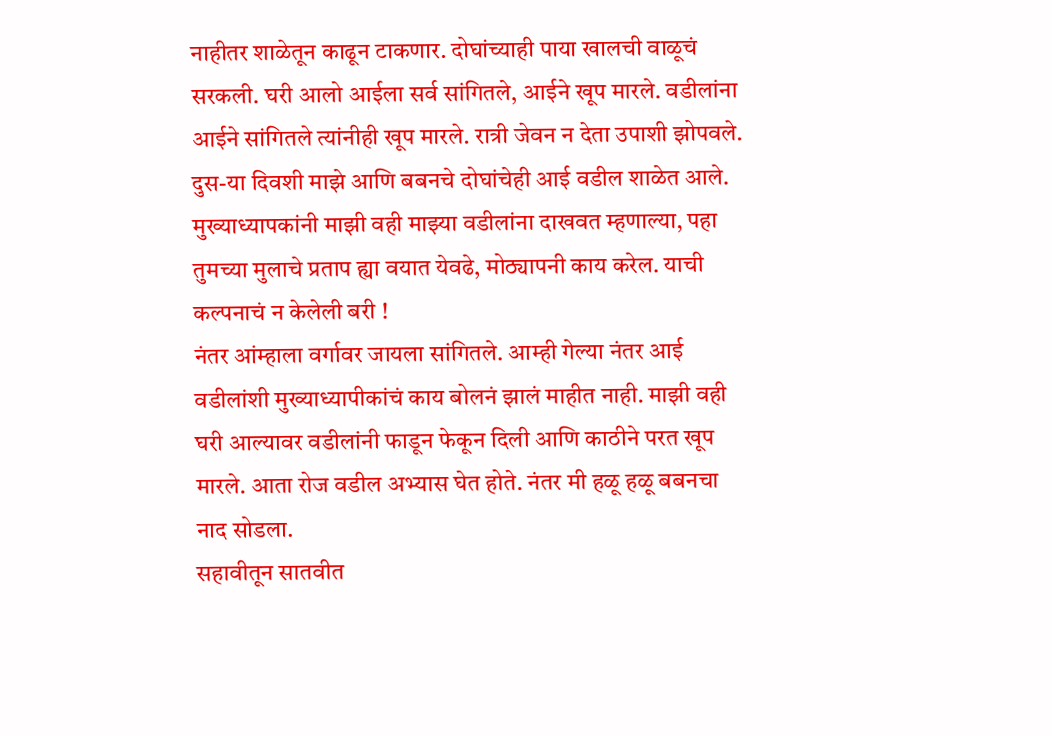नाहीतर शाळेतून काढून टाकणार. दोघांच्याही पाया खालची वाळूचं सरकली. घरी आलो आईला सर्व सांगितले, आईने खूप मारले. वडीलांना आईने सांगितले त्यांनीही खूप मारले. रात्री जेवन न देता उपाशी झोपवले. दुस-या दिवशी माझे आणि बबनचे दोघांचेही आई वडील शाळेत आले. मुख्याध्यापकांनी माझी वही माझ्या वडीलांना दाखवत म्हणाल्या, पहा तुमच्या मुलाचे प्रताप ह्या वयात येवढे, मोठ्यापनी काय करेल. याची कल्पनाचं न केलेली बरी !
नंतर आंम्हाला वर्गावर जायला सांगितले. आम्ही गेल्या नंतर आई वडीलांशी मुख्याध्यापीकांचं काय बोलनं झालं माहीत नाही. माझी वही घरी आल्यावर वडीलांनी फाडून फेकून दिली आणि काठीने परत खूप मारले. आता रोज वडील अभ्यास घेत होते. नंतर मी हळू हळू बबनचा नाद सोडला.
सहावीतून सातवीत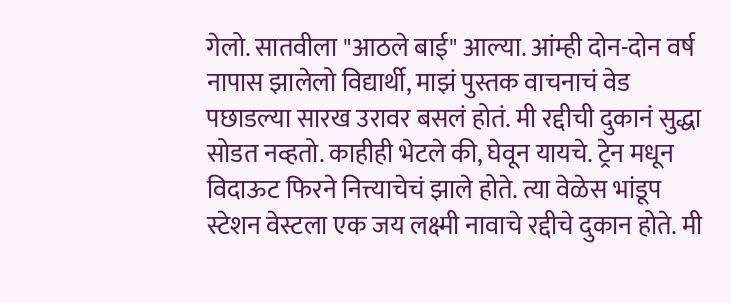गेलो. सातवीला "आठले बाई" आल्या. आंम्ही दोन-दोन वर्ष नापास झालेलो विद्यार्थी, माझं पुस्तक वाचनाचं वेड पछाडल्या सारख उरावर बसलं होतं. मी रद्दीची दुकानं सुद्धा सोडत नव्हतो. काहीही भेटले की, घेवून यायचे. ट्रेन मधून विदाऊट फिरने नित्त्याचेचं झाले होते. त्या वेळेस भांडूप स्टेशन वेस्टला एक जय लक्ष्मी नावाचे रद्दीचे दुकान होते. मी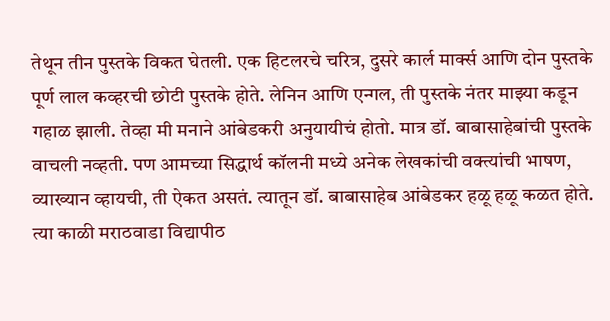तेथून तीन पुस्तके विकत घेतली. एक हिटलरचे चरित्र, दुसरे कार्ल मार्क्स आणि दोन पुस्तके पूर्ण लाल कव्हरची छोटी पुस्तके होते. लेनिन आणि एन्गल, ती पुस्तके नंतर माझ्या कडून गहाळ झाली. तेव्हा मी मनाने आंबेडकरी अनुयायीचं होतो. मात्र डॉ. बाबासाहेबांची पुस्तके वाचली नव्हती. पण आमच्या सिद्धार्थ कॉलनी मध्ये अनेक लेखकांची वक्त्यांची भाषण, व्याख्यान व्हायची, ती ऐकत असतं. त्यातून डॉ. बाबासाहेब आंबेडकर हळू हळू कळत होते. त्या काळी मराठवाडा विद्यापीठ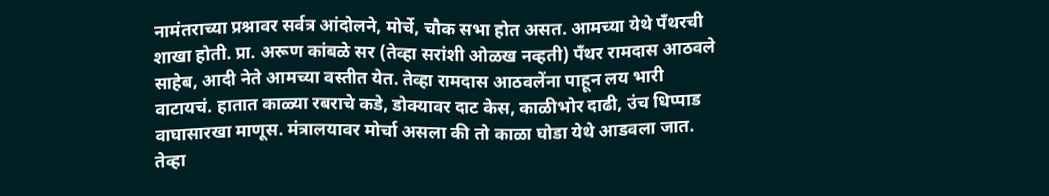नामंतराच्या प्रश्नावर सर्वत्र आंदोलने, मोर्चे, चौक सभा होत असत. आमच्या येथे पँथरची शाखा होती. प्रा. अरूण कांबळे सर (तेव्हा सरांशी ओळख नव्हती) पँथर रामदास आठवले साहेब, आदी नेते आमच्या वस्तीत येत. तेव्हा रामदास आठवलेंना पाहून लय भारी वाटायचं. हातात काळ्या रबराचे कडे, डोक्यावर दाट केस, काळीभोर दाढी, उंच धिप्पाड वाघासारखा माणूस. मंत्रालयावर मोर्चा असला की तो काळा घोडा येथे आडवला जात. तेव्हा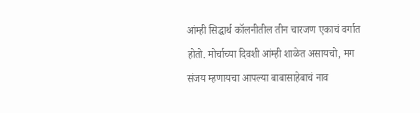आंम्ही सिद्धार्थ कॉलनीतील तीन चारजण एकाचं वर्गात होतो. मोर्चाच्या दिवशी आंम्ही शाळेत असायचो, मग संजय म्हणायचा आपल्या बाबासाहेबाचं नाव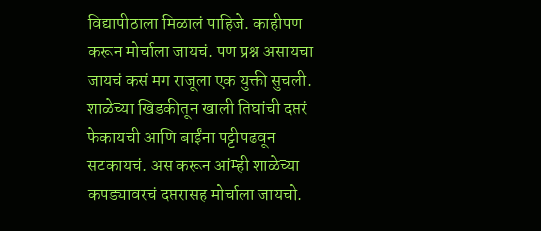विद्यापीठाला मिळालं पाहिजे. काहीपण करून मोर्चाला जायचं. पण प्रश्न असायचा जायचं कसं मग राजूला एक युक्ती सुचली. शाळेच्या खिडकीतून खाली तिघांची दप्तरं फेकायची आणि बाईंना पट्टीपढवून सटकायचं. अस करून आंम्ही शाळेच्या कपड्यावरचं दप्तरासह मोर्चाला जायचो.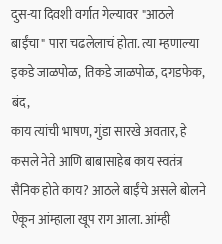दुस-या दिवशी वर्गात गेल्यावर "आठले बाईंचा" पारा चढलेलाचं होता. त्या म्हणाल्या इकडे जाळपोळ, तिकडे जाळपोळ, दगडफेक, बंद,
काय त्यांची भाषण, गुंडा सारखे अवतार, हे कसले नेते आणि बाबासाहेब काय स्वतंत्र सैनिक होते काय? आठले बाईंचे असले बोलने ऐकून आंम्हाला खूप राग आला. आंम्ही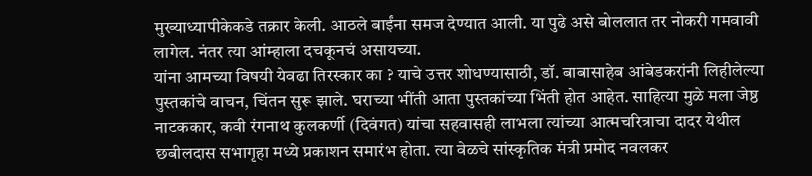मुख्याध्यापीकेकडे तक्रार केली. आठले बाईंना समज देण्यात आली. या पुढे असे बोललात तर नोकरी गमवावी लागेल. नंतर त्या आंम्हाला दचकूनचं असायच्या.
यांना आमच्या विषयी येवढा तिरस्कार का ? याचे उत्तर शोधण्यासाठी, डॉ. बाबासाहेब आंबेडकरांनी लिहीलेल्या पुस्तकांचे वाचन, चिंतन सुरू झाले. घराच्या भींती आता पुस्तकांच्या भिंती होत आहेत. साहित्या मुळे मला जेष्ठ नाटककार, कवी रंगनाथ कुलकर्णी (दिवंगत) यांचा सहवासही लाभला त्यांच्या आत्मचरित्राचा दादर येथील छबीलदास सभागृहा मध्ये प्रकाशन समारंभ होता. त्या वेळचे सांस्कृतिक मंत्री प्रमोद नवलकर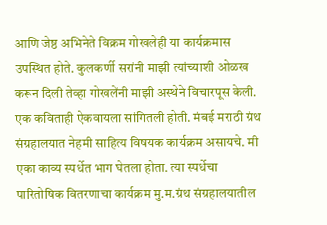आणि जेष्ठ अभिनेते विक्रम गोखलेही या कार्यक्रमास उपस्थित होते. कुलकर्णी सरांनी माझी त्यांच्याशी ओळख करून दिली तेव्हा गोखलेंनी माझी अस्थेने विचारपूस केली. एक कविताही ऐकवायला सांगितली होती. मंबई मराठी ग्रंथ संग्रहालयात नेहमी साहित्य विषयक कार्यक्रम असायचे. मी एका काव्य स्पर्धेत भाग घेतला होता. त्या स्पर्धेचा पारितोषिक वितरणाचा कार्यक्रम मु.म.ग्रंथ संग्रहालयातील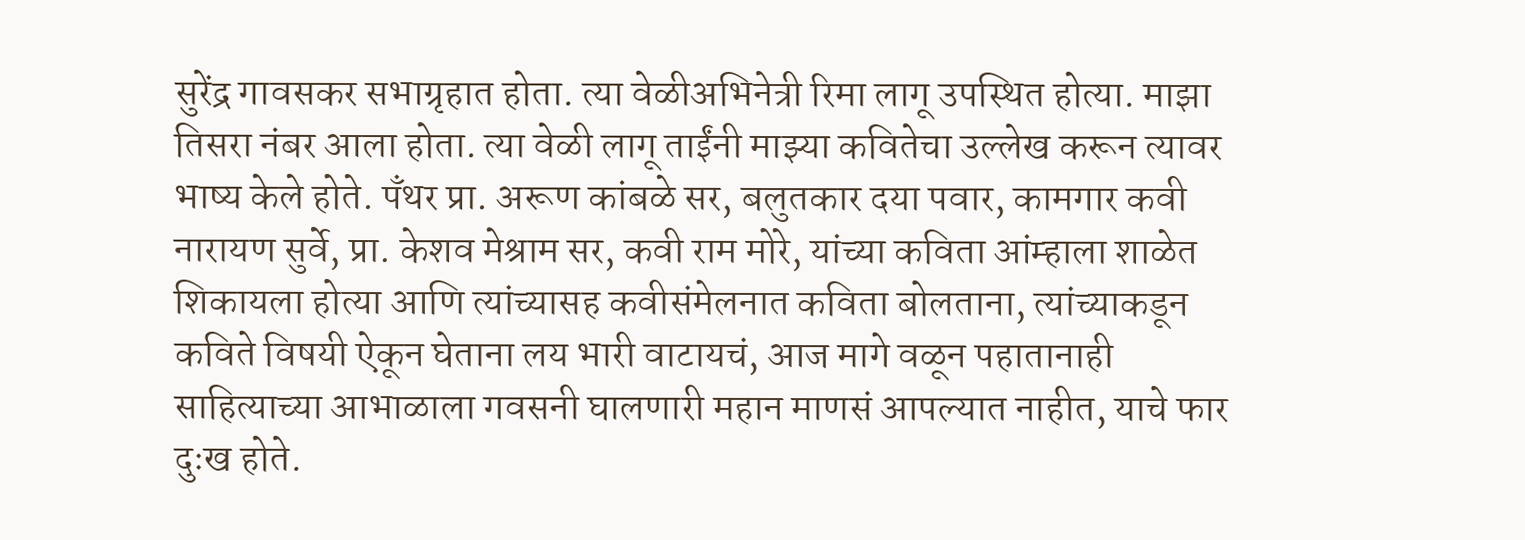सुरेंद्र गावसकर सभाग्रृहात होता. त्या वेळीअभिनेत्री रिमा लागू उपस्थित होत्या. माझा तिसरा नंबर आला होता. त्या वेळी लागू ताईंनी माझ्या कवितेचा उल्लेख करून त्यावर भाष्य केले होते. पँथर प्रा. अरूण कांबळे सर, बलुतकार दया पवार, कामगार कवी नारायण सुर्वे, प्रा. केशव मेश्राम सर, कवी राम मोरे, यांच्या कविता आंम्हाला शाळेत शिकायला होत्या आणि त्यांच्यासह कवीसंमेलनात कविता बोलताना, त्यांच्याकडून कविते विषयी ऐकून घेताना लय भारी वाटायचं, आज मागे वळून पहातानाही साहित्याच्या आभाळाला गवसनी घालणारी महान माणसं आपल्यात नाहीत, याचे फार दुःख होते.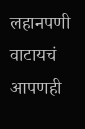लहानपणी वाटायचं आपणही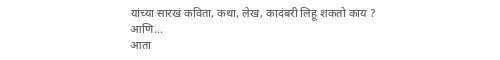यांच्या सारखं कविता, कथा, लेख, कादंबरी लिहू शकतो काय ?
आणि...
आता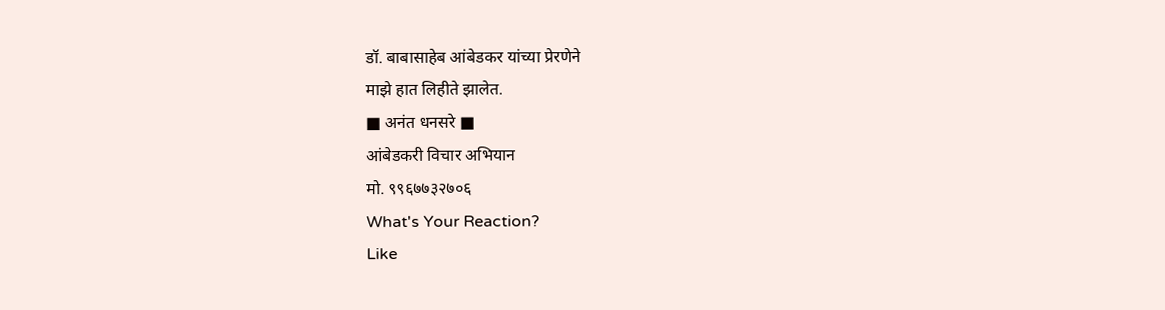डॉ. बाबासाहेब आंबेडकर यांच्या प्रेरणेने
माझे हात लिहीते झालेत.
■ अनंत धनसरे ■
आंबेडकरी विचार अभियान
मो. ९९६७७३२७०६
What's Your Reaction?
Like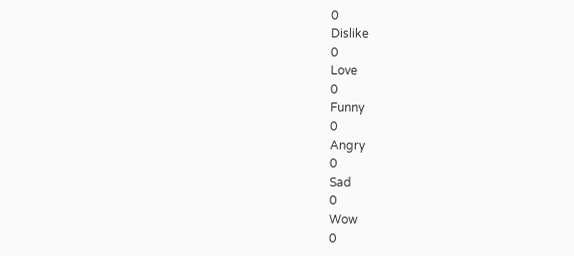0
Dislike
0
Love
0
Funny
0
Angry
0
Sad
0
Wow
0